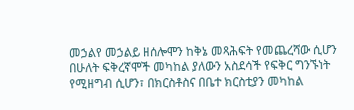መኃልየ መኃልይ ዘሰሎሞን ከቅኔ መጻሕፍት የመጨረሻው ሲሆን በሁለት ፍቅረኛሞች መካከል ያለውን አስደሳች የፍቅር ግንኙነት የሚዘግብ ሲሆን፣ በክርስቶስና በቤተ ክርስቲያን መካከል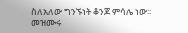ስለአለው ግንኙነት ቆንጆ ምሳሌ ነው፡፡ መዝሙሩ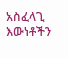አስፈላጊ እውነቶችን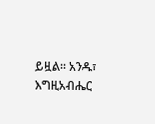ይዟል፡፡ አንዱ፣ እግዚአብሔር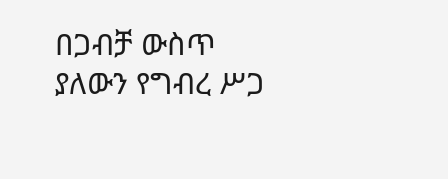በጋብቻ ውስጥ ያለውን የግብረ ሥጋ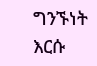ግንኙነት እርሱ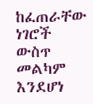ከፈጠራቸው ነገሮች ውስጥ መልካም እንደሆነ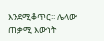እንደሚቆጥር፡፡ ሌላው ጠቃሚ እውነት